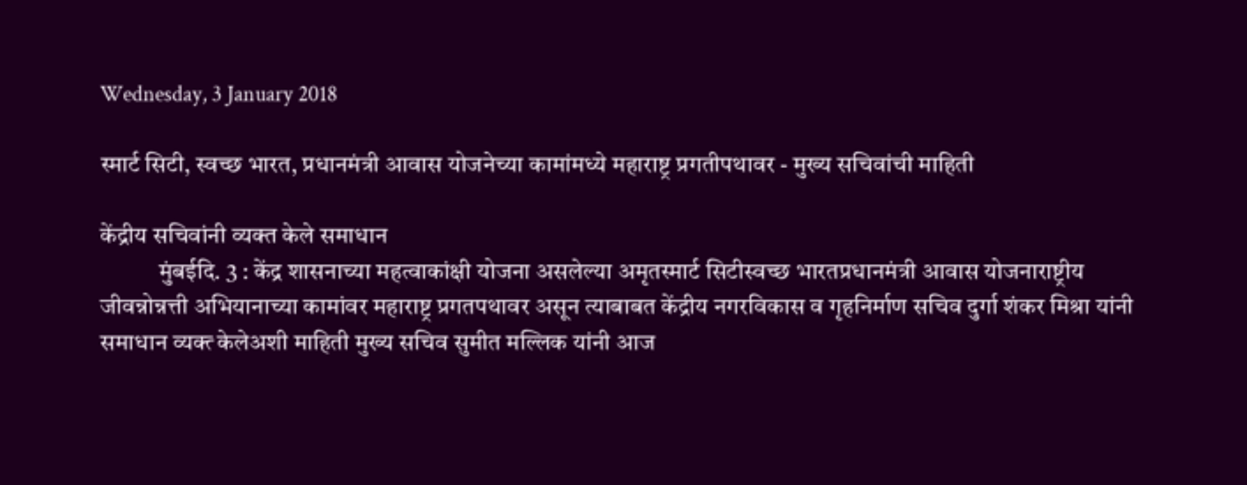Wednesday, 3 January 2018

स्मार्ट सिटी, स्वच्छ भारत, प्रधानमंत्री आवास योजनेच्या कामांमध्ये महाराष्ट्र प्रगतीपथावर - मुख्य सचिवांची माहिती

केंद्रीय सचिवांनी व्यक्त केले समाधान
            मुंबईदि. 3 : केंद्र शासनाच्या महत्वाकांक्षी योजना असलेल्या अमृतस्मार्ट सिटीस्वच्छ भारतप्रधानमंत्री आवास योजनाराष्ट्रीय जीवन्नोन्नत्ती अभियानाच्या कामांवर महाराष्ट्र प्रगतपथावर असून त्याबाबत केंद्रीय नगरविकास व गृहनिर्माण सचिव दुर्गा शंकर मिश्रा यांनी समाधान व्यक्त्‍ केलेअशी माहिती मुख्य सचिव सुमीत मल्लिक यांनी आज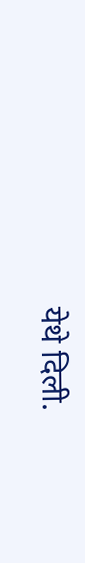येथे दिली.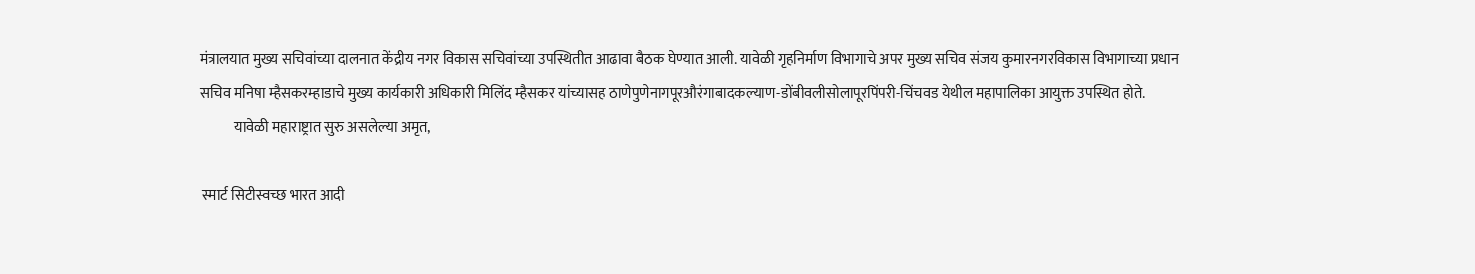मंत्रालयात मुख्य सचिवांच्या दालनात केंद्रीय नगर विकास सचिवांच्या उपस्थितीत आढावा बैठक घेण्यात आली. यावेळी गृहनिर्माण विभागाचे अपर मुख्य सचिव संजय कुमारनगरविकास विभागाच्या प्रधान सचिव मनिषा म्हैसकरम्हाडाचे मुख्य कार्यकारी अधिकारी मिलिंद म्हैसकर यांच्यासह ठाणेपुणेनागपूरऔरंगाबादकल्याण-डोंबीवलीसोलापूरपिंपरी-चिंचवड येथील महापालिका आयुक्त उपस्थित होते.
            यावेळी महाराष्ट्रात सुरु असलेल्या अमृत,

 स्मार्ट सिटीस्वच्छ भारत आदी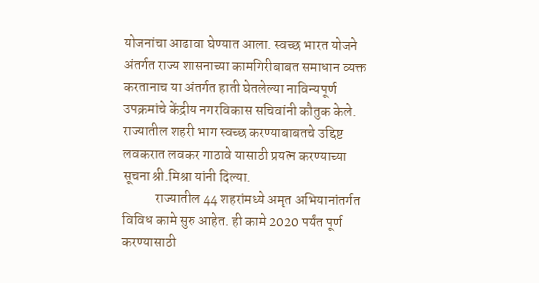योजनांचा आढावा घेण्यात आला. स्वच्छ भारत योजने अंतर्गत राज्य शासनाच्या कामगिरीबाबत समाधान व्यक्त करतानाच या अंतर्गत हाती घेतलेल्या नाविन्यपूर्ण उपक्रमांचे केंद्रीय नगरविकास सचिवांनी कौतुक केले. राज्यातील शहरी भाग स्वच्छ करण्याबाबतचे उद्दिष्ट लवकरात लवकर गाठावे यासाठी प्रयत्न करण्याच्या सूचना श्री.मिश्रा यांनी दिल्या.
            राज्यातील 44 शहरांमध्ये अमृत अभियानांतर्गत विविध कामे सुरु आहेत. ही कामे 2020 पर्यंत पूर्ण करण्यासाठी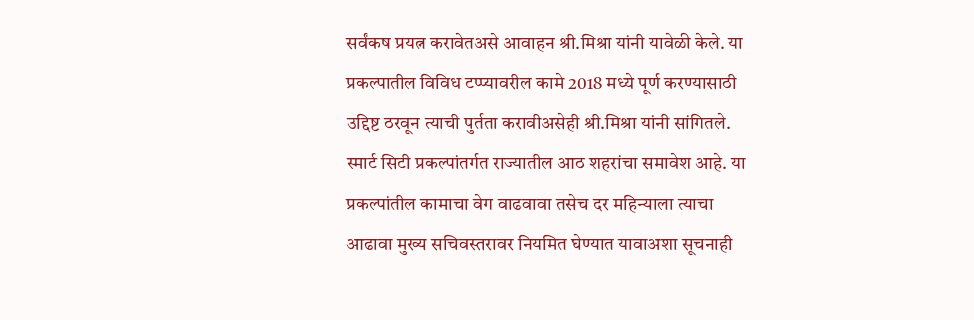सर्वंकष प्रयत्न करावेतअसे आवाहन श्री.मिश्रा यांनी यावेळी केले. या प्रकल्पातील विविध टप्प्यावरील कामे 2018 मध्ये पूर्ण करण्यासाठी उद्दिष्ट ठरवून त्याची पुर्तता करावीअसेही श्री.मिश्रा यांनी सांगितले.  स्मार्ट सिटी प्रकल्पांतर्गत राज्यातील आठ शहरांचा समावेश आहे. या प्रकल्पांतील कामाचा वेग वाढवावा तसेच दर महिन्याला त्याचा आढावा मुख्य सचिवस्तरावर नियमित घेण्यात यावाअशा सूचनाही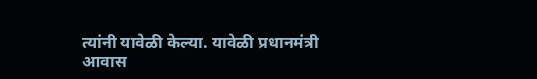त्यांनी यावेळी केल्या. यावेळी प्रधानमंत्री आवास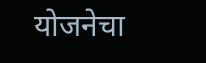योजनेचा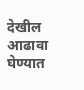देखील  आढावा घेण्यात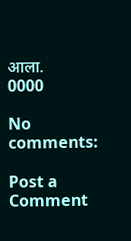आला.
0000

No comments:

Post a Comment